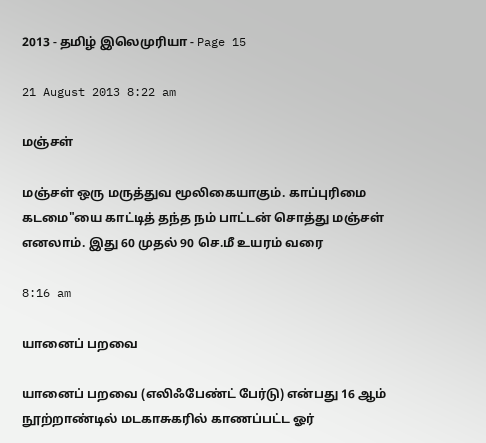2013 - தமிழ் இலெமுரியா - Page 15

21 August 2013 8:22 am

மஞ்சள்

மஞ்சள் ஒரு மருத்துவ மூலிகையாகும். காப்புரிமை கடமை"யை காட்டித் தந்த நம் பாட்டன் சொத்து மஞ்சள் எனலாம். இது 60 முதல் 90 செ.மீ உயரம் வரை

8:16 am

யானைப் பறவை

யானைப் பறவை (எலிஃபேண்ட் பேர்டு) என்பது 16 ஆம் நூற்றாண்டில் மடகாசுகரில் காணப்பட்ட ஓர்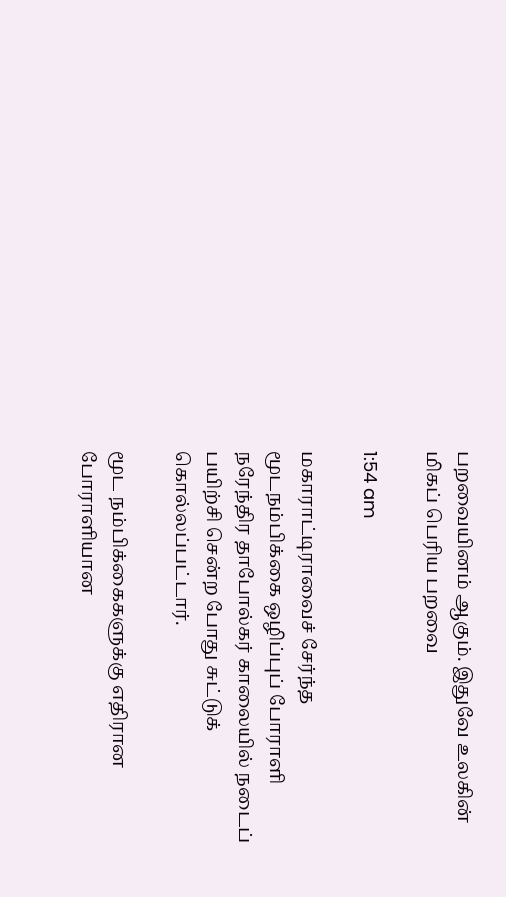பறவையினம் ஆகும். இதுவே உலகின் மிகப் பெரிய பறவை

1:54 am

மகாராட்டிராவைச் சேர்ந்த மூடநம்பிக்கை ஒழிப்புப் போராளி நரேந்திர தாபோல்கர் காலையில் நடைப் பயிற்சி சென்ற போது சுட்டுக் கொல்லப்பட்டார்.

மூட நம்பிக்கைகளுக்கு எதிரான போராளியான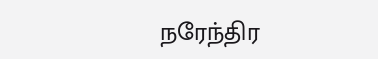நரேந்திர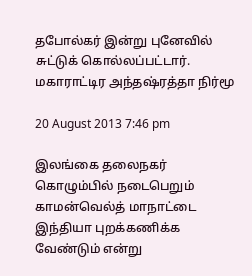தபோல்கர் இன்று புனேவில் சுட்டுக் கொல்லப்பட்டார். மகாராட்டிர அந்தஷ்ரத்தா நிர்மூ

20 August 2013 7:46 pm

இலங்கை தலைநகர் கொழும்பில் நடைபெறும் காமன்வெல்த் மாநாட்டை இந்தியா புறக்கணிக்க வேண்டும் என்று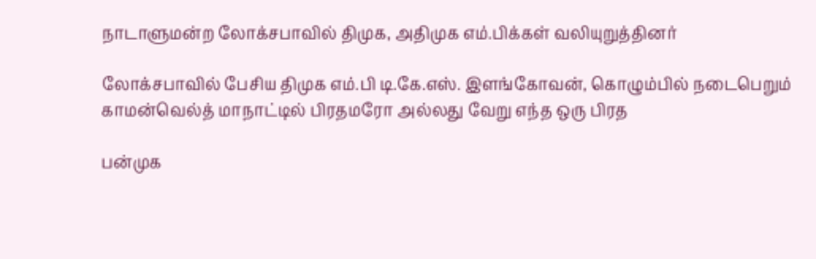நாடாளுமன்ற லோக்சபாவில் திமுக, அதிமுக எம்.பிக்கள் வலியுறுத்தினர்

லோக்சபாவில் பேசிய திமுக எம்.பி டி.கே.எஸ். இளங்கோவன், கொழும்பில் நடைபெறும் காமன்வெல்த் மாநாட்டில் பிரதமரோ அல்லது வேறு எந்த ஒரு பிரத

பன்முக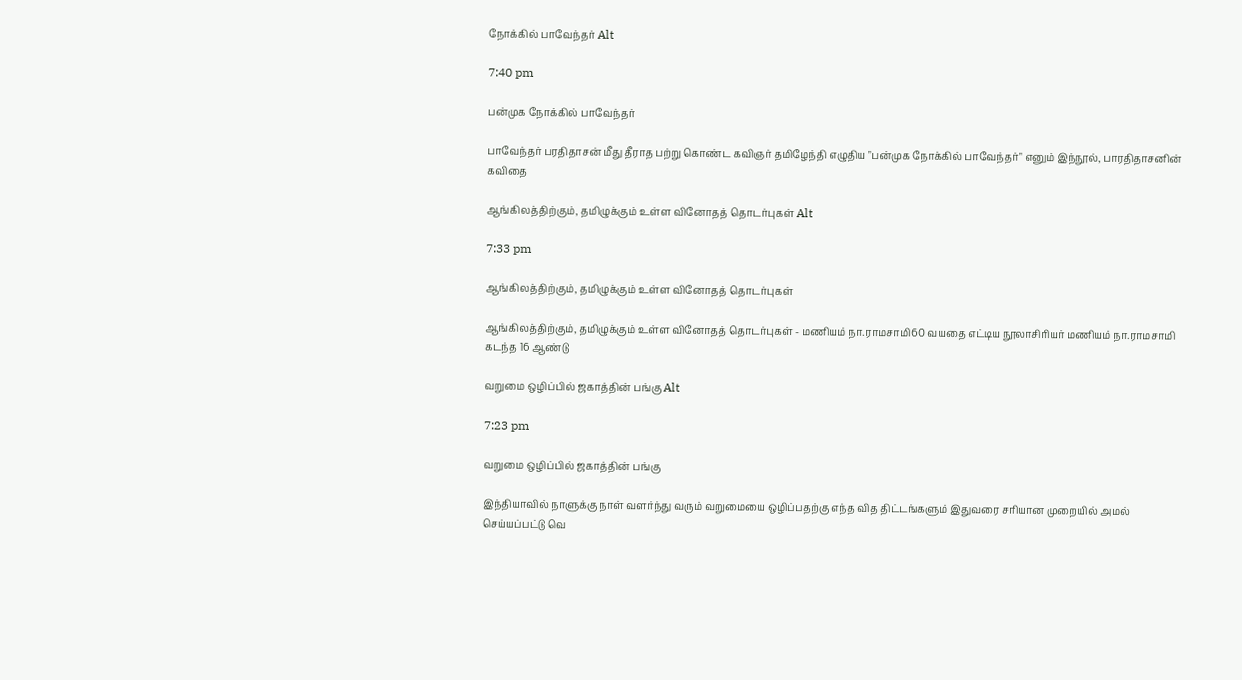நோக்கில் பாவேந்தர் Alt

7:40 pm

பன்முக நோக்கில் பாவேந்தர்

பாவேந்தர் பரதிதாசன் மீது தீராத பற்று கொண்ட கவிஞர் தமிழேந்தி எழுதிய "பன்முக நோக்கில் பாவேந்தர்" எனும் இந்நூல், பாரதிதாசனின் கவிதை

ஆங்கிலத்திற்கும், தமிழுக்கும் உள்ள வினோதத் தொடர்புகள் Alt

7:33 pm

ஆங்கிலத்திற்கும், தமிழுக்கும் உள்ள வினோதத் தொடர்புகள்

ஆங்கிலத்திற்கும், தமிழுக்கும் உள்ள வினோதத் தொடர்புகள் - மணியம் நா.ராமசாமி60 வயதை எட்டிய நூலாசிரியர் மணியம் நா.ராமசாமி கடந்த 16 ஆண்டு

வறுமை ஒழிப்பில் ஜகாத்தின் பங்கு Alt

7:23 pm

வறுமை ஒழிப்பில் ஜகாத்தின் பங்கு

இந்தியாவில் நாளுக்கு நாள் வளர்ந்து வரும் வறுமையை ஒழிப்பதற்கு எந்த வித திட்டங்களும் இதுவரை சரியான முறையில் அமல் செய்யப்பட்டு வெ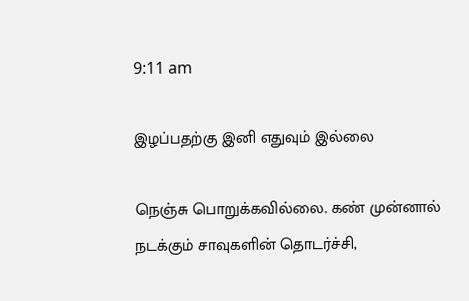9:11 am

இழப்பதற்கு இனி எதுவும் இல்லை

நெஞ்சு பொறுக்கவில்லை. கண் முன்னால் நடக்கும் சாவுகளின் தொடர்ச்சி,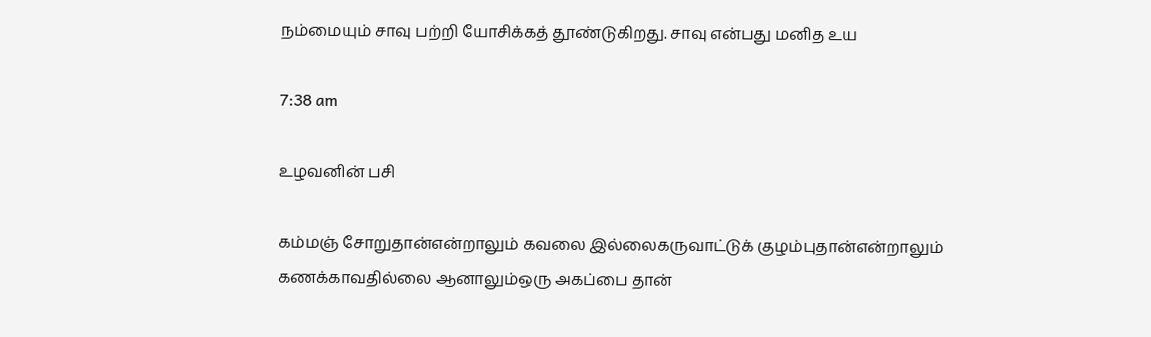நம்மையும் சாவு பற்றி யோசிக்கத் தூண்டுகிறது. சாவு என்பது மனித உய

7:38 am

உழவனின் பசி

கம்மஞ் சோறுதான்என்றாலும் கவலை இல்லைகருவாட்டுக் குழம்புதான்என்றாலும் கணக்காவதில்லை ஆனாலும்ஒரு அகப்பை தான்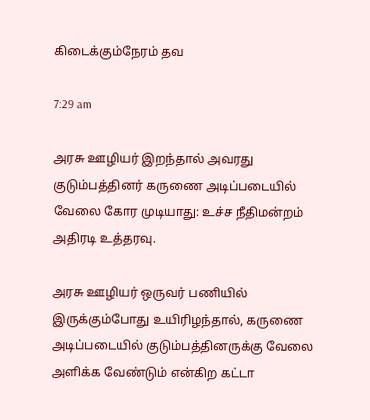கிடைக்கும்நேரம் தவ

7:29 am

அரசு ஊழியர் இறந்தால் அவரது குடும்பத்தினர் கருணை அடிப்படையில் வேலை கோர முடியாது: உச்ச நீதிமன்றம் அதிரடி உத்தரவு.

அரசு ஊழியர் ஒருவர் பணியில் இருக்கும்போது உயிரிழந்தால், கருணை அடிப்படையில் குடும்பத்தினருக்கு வேலை அளிக்க வேண்டும் என்கிற கட்டா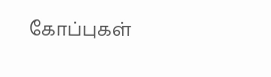கோப்புகள்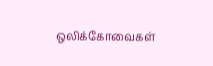ஒலிக்கோவைகள்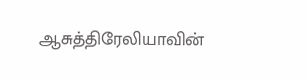ஆசுத்திரேலியாவின்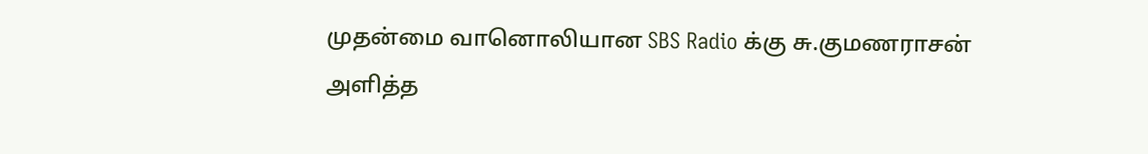முதன்மை வானொலியான SBS Radio க்கு சு.குமணராசன் அளித்த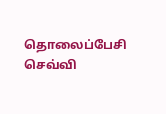தொலைப்பேசி செவ்வி